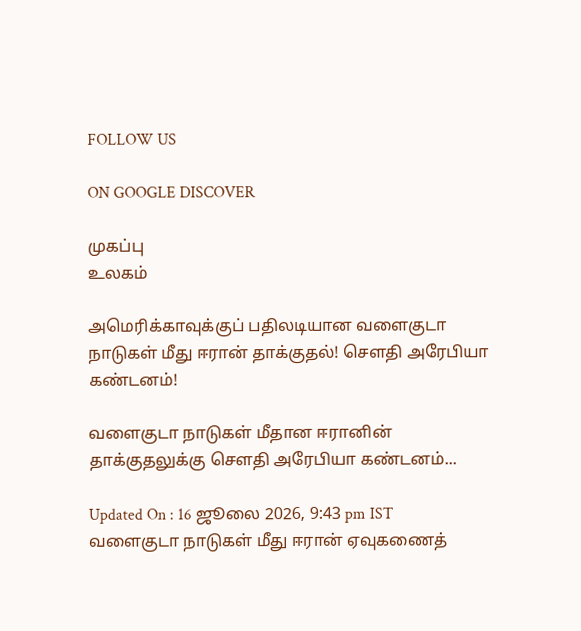FOLLOW US

ON GOOGLE DISCOVER

முகப்பு
உலகம்

அமெரிக்காவுக்குப் பதிலடியான வளைகுடா நாடுகள் மீது ஈரான் தாக்குதல்! சௌதி அரேபியா கண்டனம்!

வளைகுடா நாடுகள் மீதான ஈரானின் தாக்குதலுக்கு சௌதி அரேபியா கண்டனம்...

Updated On : 16 ஜூலை 2026, 9:43 pm IST
வளைகுடா நாடுகள் மீது ஈரான் ஏவுகணைத்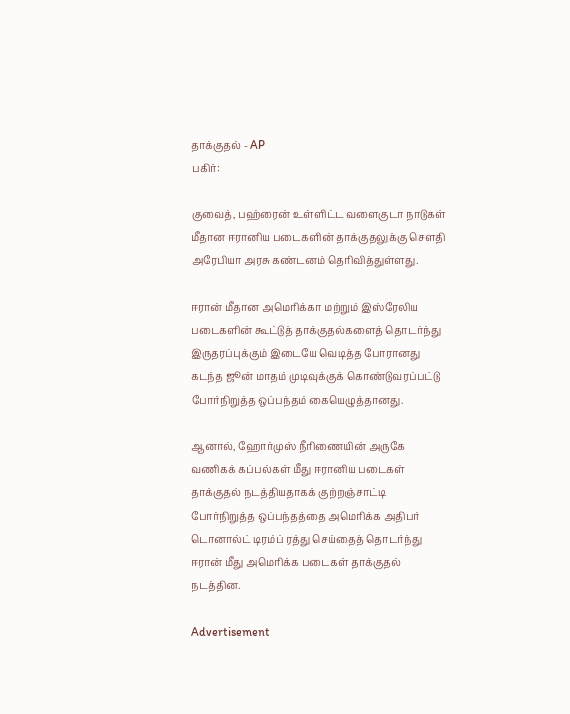தாக்குதல் - AP
பகிர்:

குவைத், பஹ்ரைன் உள்ளிட்ட வளைகுடா நாடுகள் மீதான ஈரானிய படைகளின் தாக்குதலுக்கு சௌதி அரேபியா அரசு கண்டனம் தெரிவித்துள்ளது.

ஈரான் மீதான அமெரிக்கா மற்றும் இஸ்ரேலிய படைகளின் கூட்டுத் தாக்குதல்களைத் தொடர்ந்து இருதரப்புக்கும் இடையே வெடித்த போரானது கடந்த ஜூன் மாதம் முடிவுக்குக் கொண்டுவரப்பட்டு போர்நிறுத்த ஒப்பந்தம் கையெழுத்தானது.

ஆனால், ஹோர்முஸ் நீரிணையின் அருகே வணிகக் கப்பல்கள் மீது ஈரானிய படைகள் தாக்குதல் நடத்தியதாகக் குற்றஞ்சாட்டி போர்நிறுத்த ஒப்பந்தத்தை அமெரிக்க அதிபர் டொனால்ட் டிரம்ப் ரத்து செய்தைத் தொடர்ந்து ஈரான் மீது அமெரிக்க படைகள் தாக்குதல் நடத்தின.

Advertisement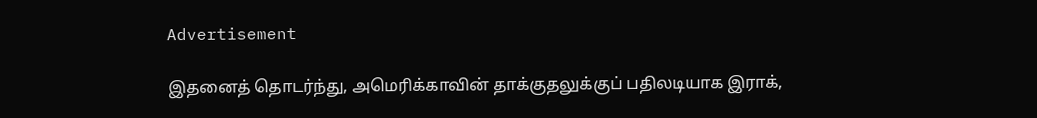Advertisement

இதனைத் தொடர்ந்து, அமெரிக்காவின் தாக்குதலுக்குப் பதிலடியாக இராக்,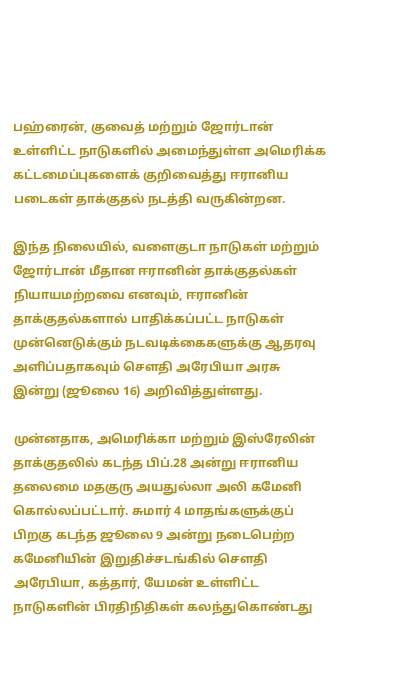பஹ்ரைன், குவைத் மற்றும் ஜோர்டான் உள்ளிட்ட நாடுகளில் அமைந்துள்ள அமெரிக்க கட்டமைப்புகளைக் குறிவைத்து ஈரானிய படைகள் தாக்குதல் நடத்தி வருகின்றன.

இந்த நிலையில், வளைகுடா நாடுகள் மற்றும் ஜோர்டான் மீதான ஈரானின் தாக்குதல்கள் நியாயமற்றவை எனவும், ஈரானின் தாக்குதல்களால் பாதிக்கப்பட்ட நாடுகள் முன்னெடுக்கும் நடவடிக்கைகளுக்கு ஆதரவு அளிப்பதாகவும் சௌதி அரேபியா அரசு இன்று (ஜூலை 16) அறிவித்துள்ளது.

முன்னதாக, அமெரிக்கா மற்றும் இஸ்ரேலின் தாக்குதலில் கடந்த பிப்.28 அன்று ஈரானிய தலைமை மதகுரு அயதுல்லா அலி கமேனி கொல்லப்பட்டார். சுமார் 4 மாதங்களுக்குப் பிறகு கடந்த ஜூலை 9 அன்று நடைபெற்ற கமேனியின் இறுதிச்சடங்கில் சௌதி அரேபியா, கத்தார், யேமன் உள்ளிட்ட நாடுகளின் பிரதிநிதிகள் கலந்துகொண்டது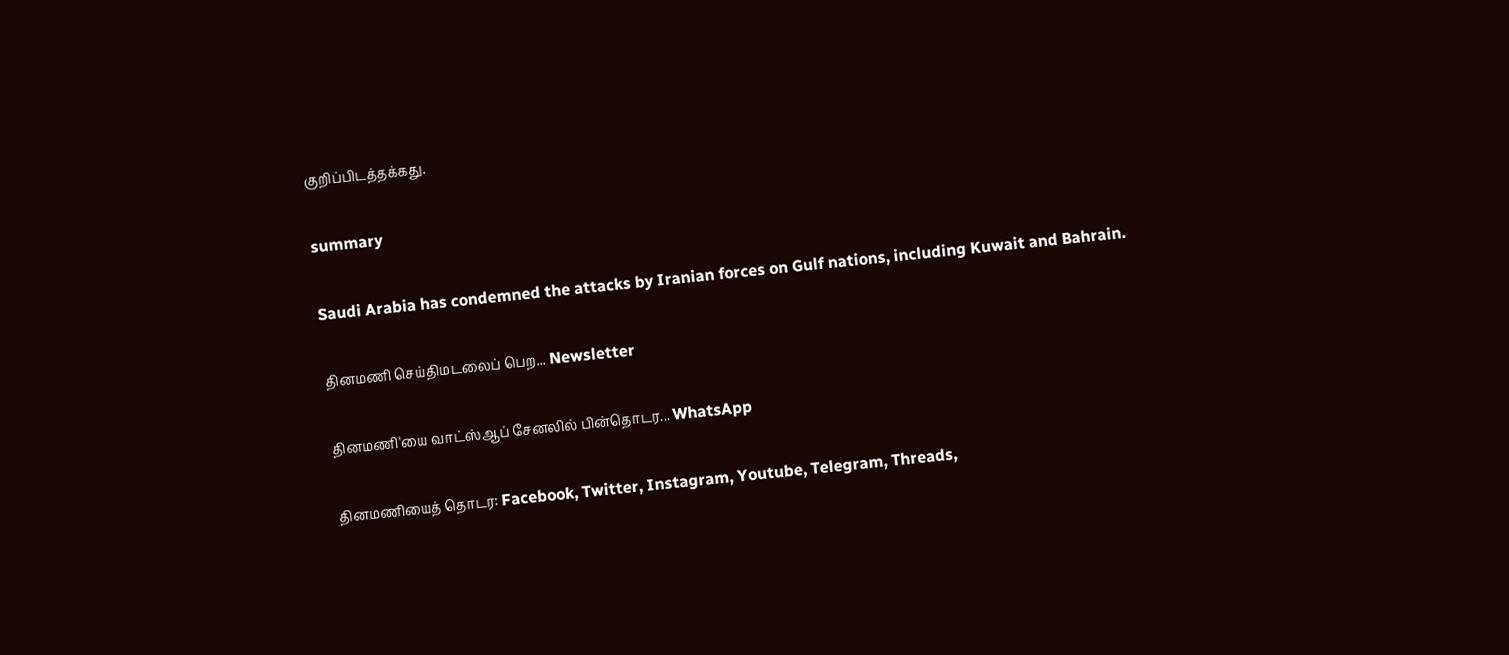குறிப்பிடத்தக்கது.

summary

Saudi Arabia has condemned the attacks by Iranian forces on Gulf nations, including Kuwait and Bahrain.

தினமணி செய்திமடலைப் பெற... Newsletter

தினமணி'யை வாட்ஸ்ஆப் சேனலில் பின்தொடர... WhatsApp

தினமணியைத் தொடர: Facebook, Twitter, Instagram, Youtube, Telegram, Threads,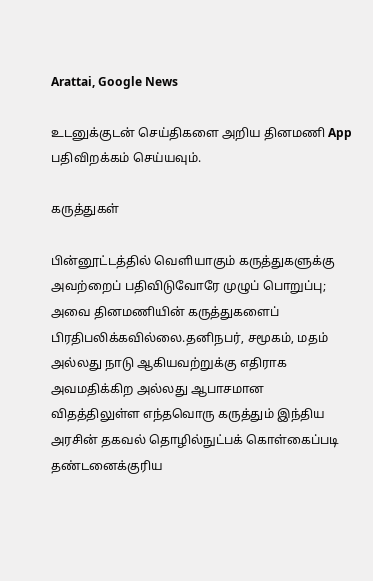Arattai, Google News

உடனுக்குடன் செய்திகளை அறிய தினமணி App பதிவிறக்கம் செய்யவும்.

கருத்துகள்

பின்னூட்டத்தில் வெளியாகும் கருத்துகளுக்கு அவற்றைப் பதிவிடுவோரே முழுப் பொறுப்பு; அவை தினமணியின் கருத்துகளைப் பிரதிபலிக்கவில்லை.தனிநபர், சமூகம், மதம் அல்லது நாடு ஆகியவற்றுக்கு எதிராக அவமதிக்கிற அல்லது ஆபாசமான விதத்திலுள்ள எந்தவொரு கருத்தும் இந்திய அரசின் தகவல் தொழில்நுட்பக் கொள்கைப்படி தண்டனைக்குரிய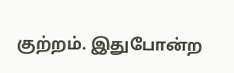குற்றம். இதுபோன்ற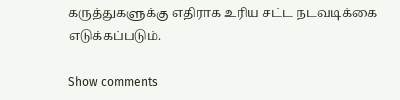கருத்துகளுக்கு எதிராக உரிய சட்ட நடவடிக்கை எடுக்கப்படும்.

Show comments